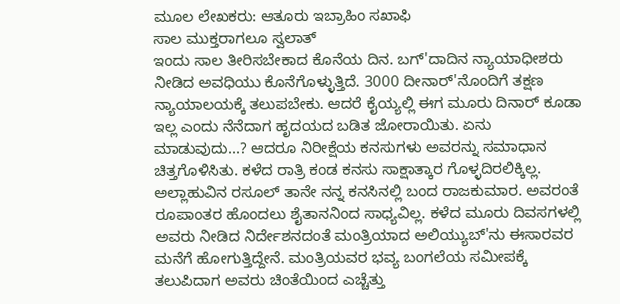ಮೂಲ ಲೇಖಕರು: ಆತೂರು ಇಬ್ರಾಹಿಂ ಸಖಾಫಿ
ಸಾಲ ಮುಕ್ತರಾಗಲೂ ಸ್ವಲಾತ್
ಇಂದು ಸಾಲ ತೀರಿಸಬೇಕಾದ ಕೊನೆಯ ದಿನ. ಬಗ್'ದಾದಿನ ನ್ಯಾಯಾಧೀಶರು ನೀಡಿದ ಅವಧಿಯು ಕೊನೆಗೊಳ್ಳುತ್ತಿದೆ. 3000 ದೀನಾರ್'ನೊಂದಿಗೆ ತಕ್ಷಣ ನ್ಯಾಯಾಲಯಕ್ಕೆ ತಲುಪಬೇಕು. ಆದರೆ ಕೈಯ್ಯಲ್ಲಿ ಈಗ ಮೂರು ದಿನಾರ್ ಕೂಡಾ ಇಲ್ಲ ಎಂದು ನೆನೆದಾಗ ಹೃದಯದ ಬಡಿತ ಜೋರಾಯಿತು. ಏನು ಮಾಡುವುದು...? ಆದರೂ ನಿರೀಕ್ಷೆಯ ಕನಸುಗಳು ಅವರನ್ನು ಸಮಾಧಾನ ಚಿತ್ತಗೊಳಿಸಿತು. ಕಳೆದ ರಾತ್ರಿ ಕಂಡ ಕನಸು ಸಾಕ್ಷಾತ್ಕಾರ ಗೊಳ್ಳದಿರಲಿಕ್ಕಿಲ್ಲ. ಅಲ್ಲಾಹುವಿನ ರಸೂಲ್ ತಾನೇ ನನ್ನ ಕನಸಿನಲ್ಲಿ ಬಂದ ರಾಜಕುಮಾರ. ಅವರಂತೆ ರೂಪಾಂತರ ಹೊಂದಲು ಶೈತಾನನಿಂದ ಸಾಧ್ಯವಿಲ್ಲ. ಕಳೆದ ಮೂರು ದಿವಸಗಳಲ್ಲಿ ಅವರು ನೀಡಿದ ನಿರ್ದೇಶನದಂತೆ ಮಂತ್ರಿಯಾದ ಅಲಿಯ್ಯುಬ್'ನು ಈಸಾರವರ ಮನೆಗೆ ಹೋಗುತ್ತಿದ್ದೇನೆ. ಮಂತ್ರಿಯವರ ಭವ್ಯ ಬಂಗಲೆಯ ಸಮೀಪಕ್ಕೆ ತಲುಪಿದಾಗ ಅವರು ಚಿಂತೆಯಿಂದ ಎಚ್ಚೆತ್ತು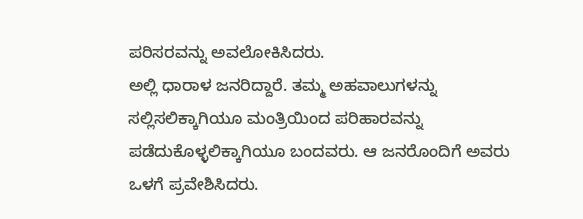ಪರಿಸರವನ್ನು ಅವಲೋಕಿಸಿದರು.
ಅಲ್ಲಿ ಧಾರಾಳ ಜನರಿದ್ದಾರೆ. ತಮ್ಮ ಅಹವಾಲುಗಳನ್ನು ಸಲ್ಲಿಸಲಿಕ್ಕಾಗಿಯೂ ಮಂತ್ರಿಯಿಂದ ಪರಿಹಾರವನ್ನು ಪಡೆದುಕೊಳ್ಳಲಿಕ್ಕಾಗಿಯೂ ಬಂದವರು. ಆ ಜನರೊಂದಿಗೆ ಅವರು ಒಳಗೆ ಪ್ರವೇಶಿಸಿದರು.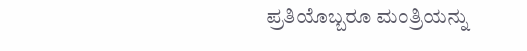ಪ್ರತಿಯೊಬ್ಬರೂ ಮಂತ್ರಿಯನ್ನು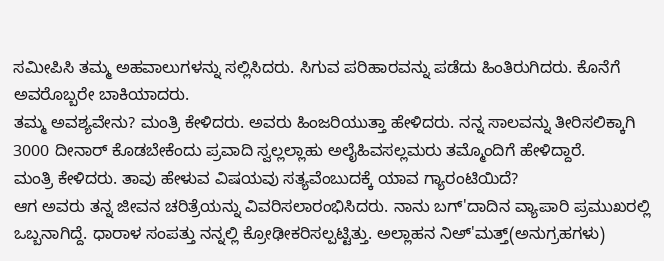ಸಮೀಪಿಸಿ ತಮ್ಮ ಅಹವಾಲುಗಳನ್ನು ಸಲ್ಲಿಸಿದರು. ಸಿಗುವ ಪರಿಹಾರವನ್ನು ಪಡೆದು ಹಿಂತಿರುಗಿದರು. ಕೊನೆಗೆ ಅವರೊಬ್ಬರೇ ಬಾಕಿಯಾದರು.
ತಮ್ಮ ಅವಶ್ಯವೇನು? ಮಂತ್ರಿ ಕೇಳಿದರು. ಅವರು ಹಿಂಜರಿಯುತ್ತಾ ಹೇಳಿದರು. ನನ್ನ ಸಾಲವನ್ನು ತೀರಿಸಲಿಕ್ಕಾಗಿ 3000 ದೀನಾರ್ ಕೊಡಬೇಕೆಂದು ಪ್ರವಾದಿ ಸ್ವಲ್ಲಲ್ಲಾಹು ಅಲೈಹಿವಸಲ್ಲಮರು ತಮ್ಮೊಂದಿಗೆ ಹೇಳಿದ್ದಾರೆ.
ಮಂತ್ರಿ ಕೇಳಿದರು. ತಾವು ಹೇಳುವ ವಿಷಯವು ಸತ್ಯವೆಂಬುದಕ್ಕೆ ಯಾವ ಗ್ಯಾರಂಟಿಯಿದೆ?
ಆಗ ಅವರು ತನ್ನ ಜೀವನ ಚರಿತ್ರೆಯನ್ನು ವಿವರಿಸಲಾರಂಭಿಸಿದರು. ನಾನು ಬಗ್'ದಾದಿನ ವ್ಯಾಪಾರಿ ಪ್ರಮುಖರಲ್ಲಿ ಒಬ್ಬನಾಗಿದ್ದೆ. ಧಾರಾಳ ಸಂಪತ್ತು ನನ್ನಲ್ಲಿ ಕ್ರೋಢೀಕರಿಸಲ್ಪಟ್ಟಿತ್ತು. ಅಲ್ಲಾಹನ ನಿಅ್'ಮತ್ತ್(ಅನುಗ್ರಹಗಳು)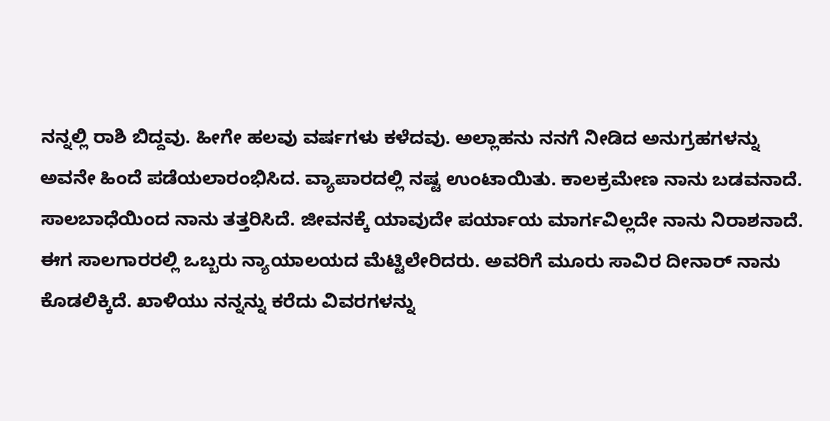ನನ್ನಲ್ಲಿ ರಾಶಿ ಬಿದ್ದವು. ಹೀಗೇ ಹಲವು ವರ್ಷಗಳು ಕಳೆದವು. ಅಲ್ಲಾಹನು ನನಗೆ ನೀಡಿದ ಅನುಗ್ರಹಗಳನ್ನು ಅವನೇ ಹಿಂದೆ ಪಡೆಯಲಾರಂಭಿಸಿದ. ವ್ಯಾಪಾರದಲ್ಲಿ ನಷ್ಟ ಉಂಟಾಯಿತು. ಕಾಲಕ್ರಮೇಣ ನಾನು ಬಡವನಾದೆ. ಸಾಲಬಾಧೆಯಿಂದ ನಾನು ತತ್ತರಿಸಿದೆ. ಜೀವನಕ್ಕೆ ಯಾವುದೇ ಪರ್ಯಾಯ ಮಾರ್ಗವಿಲ್ಲದೇ ನಾನು ನಿರಾಶನಾದೆ.
ಈಗ ಸಾಲಗಾರರಲ್ಲಿ ಒಬ್ಬರು ನ್ಯಾಯಾಲಯದ ಮೆಟ್ಟಿಲೇರಿದರು. ಅವರಿಗೆ ಮೂರು ಸಾವಿರ ದೀನಾರ್ ನಾನು ಕೊಡಲಿಕ್ಕಿದೆ. ಖಾಳಿಯು ನನ್ನನ್ನು ಕರೆದು ವಿವರಗಳನ್ನು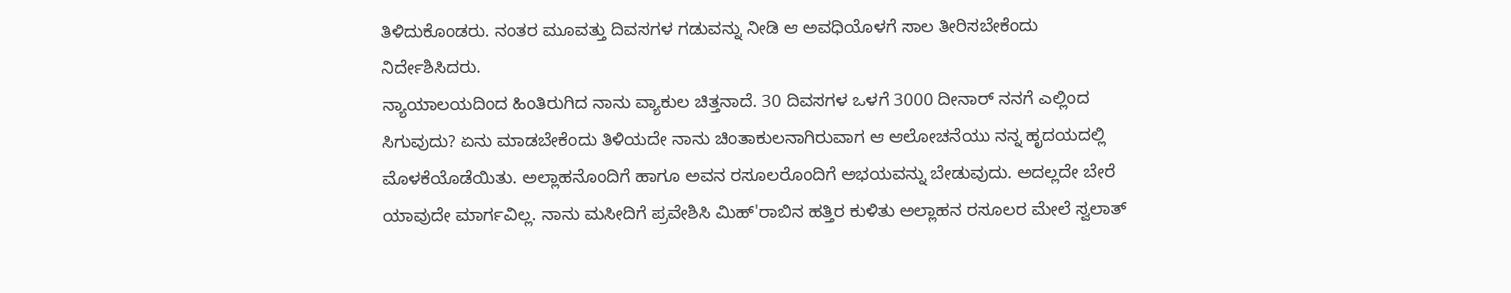ತಿಳಿದುಕೊಂಡರು. ನಂತರ ಮೂವತ್ತು ದಿವಸಗಳ ಗಡುವನ್ನು ನೀಡಿ ಆ ಅವಧಿಯೊಳಗೆ ಸಾಲ ತೀರಿಸಬೇಕೆಂದು ನಿರ್ದೇಶಿಸಿದರು.
ನ್ಯಾಯಾಲಯದಿಂದ ಹಿಂತಿರುಗಿದ ನಾನು ವ್ಯಾಕುಲ ಚಿತ್ತನಾದೆ. 30 ದಿವಸಗಳ ಒಳಗೆ 3000 ದೀನಾರ್ ನನಗೆ ಎಲ್ಲಿಂದ ಸಿಗುವುದು? ಏನು ಮಾಡಬೇಕೆಂದು ತಿಳಿಯದೇ ನಾನು ಚಿಂತಾಕುಲನಾಗಿರುವಾಗ ಆ ಆಲೋಚನೆಯು ನನ್ನ ಹೃದಯದಲ್ಲಿ ಮೊಳಕೆಯೊಡೆಯಿತು. ಅಲ್ಲಾಹನೊಂದಿಗೆ ಹಾಗೂ ಅವನ ರಸೂಲರೊಂದಿಗೆ ಅಭಯವನ್ನು ಬೇಡುವುದು. ಅದಲ್ಲದೇ ಬೇರೆ ಯಾವುದೇ ಮಾರ್ಗವಿಲ್ಲ. ನಾನು ಮಸೀದಿಗೆ ಪ್ರವೇಶಿಸಿ ಮಿಹ್'ರಾಬಿನ ಹತ್ತಿರ ಕುಳಿತು ಅಲ್ಲಾಹನ ರಸೂಲರ ಮೇಲೆ ಸ್ವಲಾತ್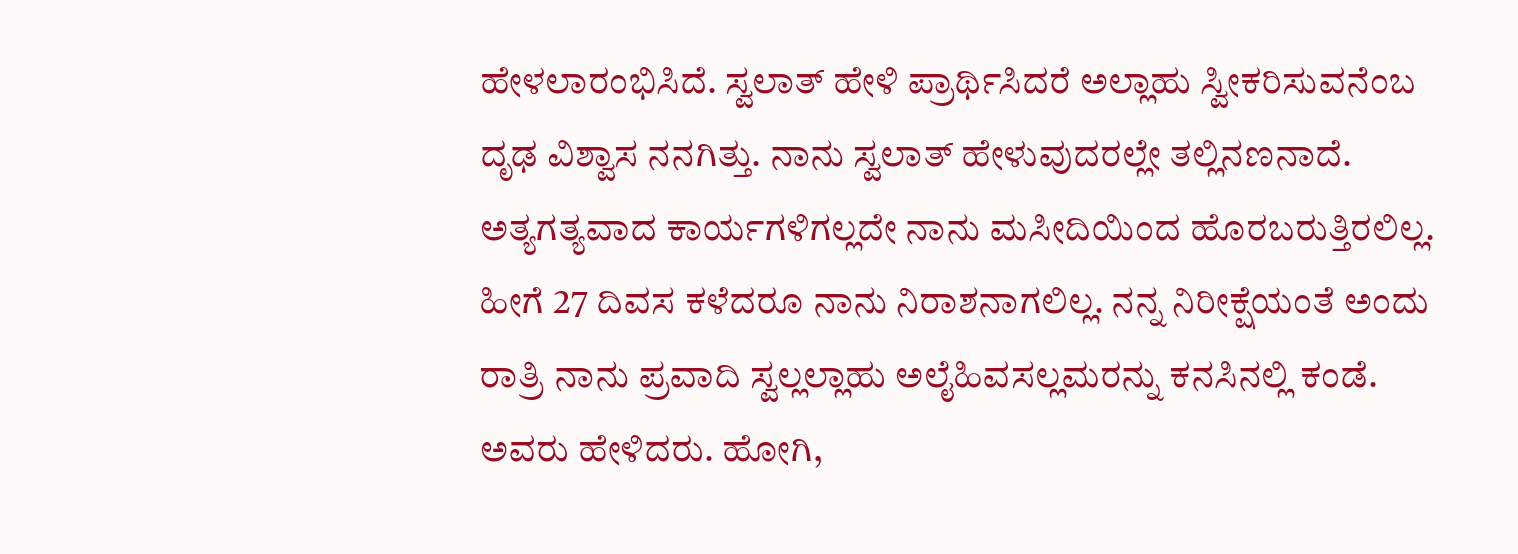ಹೇಳಲಾರಂಭಿಸಿದೆ. ಸ್ವಲಾತ್ ಹೇಳಿ ಪ್ರಾರ್ಥಿಸಿದರೆ ಅಲ್ಲಾಹು ಸ್ವೀಕರಿಸುವನೆಂಬ ದೃಢ ವಿಶ್ವಾಸ ನನಗಿತ್ತು. ನಾನು ಸ್ವಲಾತ್ ಹೇಳುವುದರಲ್ಲೇ ತಲ್ಲಿನಣನಾದೆ.
ಅತ್ಯಗತ್ಯವಾದ ಕಾರ್ಯಗಳಿಗಲ್ಲದೇ ನಾನು ಮಸೀದಿಯಿಂದ ಹೊರಬರುತ್ತಿರಲಿಲ್ಲ. ಹೀಗೆ 27 ದಿವಸ ಕಳೆದರೂ ನಾನು ನಿರಾಶನಾಗಲಿಲ್ಲ. ನನ್ನ ನಿರೀಕ್ಷೆಯಂತೆ ಅಂದು ರಾತ್ರಿ ನಾನು ಪ್ರವಾದಿ ಸ್ವಲ್ಲಲ್ಲಾಹು ಅಲೈಹಿವಸಲ್ಲಮರನ್ನು ಕನಸಿನಲ್ಲಿ ಕಂಡೆ. ಅವರು ಹೇಳಿದರು. ಹೋಗಿ,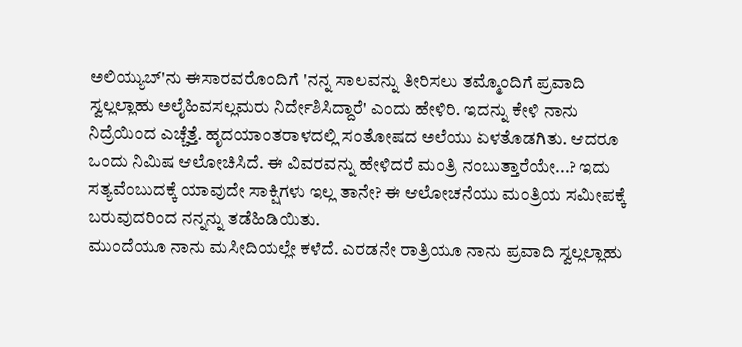ಅಲಿಯ್ಯುಬ್'ನು ಈಸಾರವರೊಂದಿಗೆ 'ನನ್ನ ಸಾಲವನ್ನು ತೀರಿಸಲು ತಮ್ಮೊಂದಿಗೆ ಪ್ರವಾದಿ ಸ್ವಲ್ಲಲ್ಲಾಹು ಅಲೈಹಿವಸಲ್ಲಮರು ನಿರ್ದೇಶಿಸಿದ್ದಾರೆ' ಎಂದು ಹೇಳಿರಿ. ಇದನ್ನು ಕೇಳಿ ನಾನು ನಿದ್ರೆಯಿಂದ ಎಚ್ಚೆತ್ತೆ. ಹೃದಯಾಂತರಾಳದಲ್ಲಿ ಸಂತೋಷದ ಅಲೆಯು ಏಳತೊಡಗಿತು. ಆದರೂ ಒಂದು ನಿಮಿಷ ಆಲೋಚಿಸಿದೆ. ಈ ವಿವರವನ್ನು ಹೇಳಿದರೆ ಮಂತ್ರಿ ನಂಬುತ್ತಾರೆಯೇ...? ಇದು ಸತ್ಯವೆಂಬುದಕ್ಕೆ ಯಾವುದೇ ಸಾಕ್ಷಿಗಳು ಇಲ್ಲ ತಾನೇ? ಈ ಆಲೋಚನೆಯು ಮಂತ್ರಿಯ ಸಮೀಪಕ್ಕೆ ಬರುವುದರಿಂದ ನನ್ನನ್ನು ತಡೆಹಿಡಿಯಿತು.
ಮುಂದೆಯೂ ನಾನು ಮಸೀದಿಯಲ್ಲೇ ಕಳೆದೆ. ಎರಡನೇ ರಾತ್ರಿಯೂ ನಾನು ಪ್ರವಾದಿ ಸ್ವಲ್ಲಲ್ಲಾಹು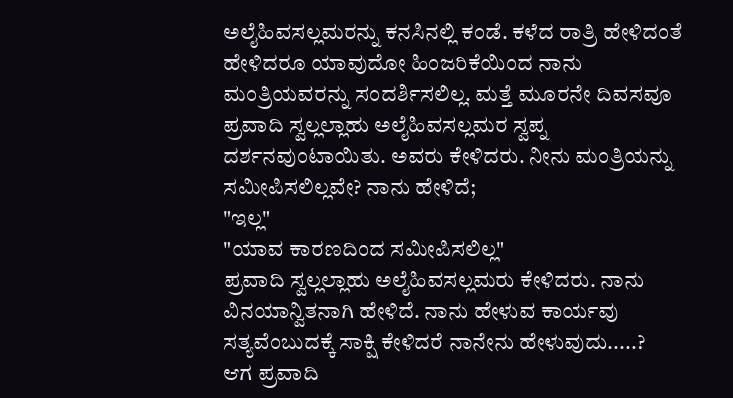ಅಲೈಹಿವಸಲ್ಲಮರನ್ನು ಕನಸಿನಲ್ಲಿ ಕಂಡೆ. ಕಳೆದ ರಾತ್ರಿ ಹೇಳಿದಂತೆ ಹೇಳಿದರೂ ಯಾವುದೋ ಹಿಂಜರಿಕೆಯಿಂದ ನಾನು ಮಂತ್ರಿಯವರನ್ನು ಸಂದರ್ಶಿಸಲಿಲ್ಲ. ಮತ್ತೆ ಮೂರನೇ ದಿವಸವೂ ಪ್ರವಾದಿ ಸ್ವಲ್ಲಲ್ಲಾಹು ಅಲೈಹಿವಸಲ್ಲಮರ ಸ್ವಪ್ನ ದರ್ಶನವುಂಟಾಯಿತು. ಅವರು ಕೇಳಿದರು. ನೀನು ಮಂತ್ರಿಯನ್ನು ಸಮೀಪಿಸಲಿಲ್ಲವೇ? ನಾನು ಹೇಳಿದೆ;
"ಇಲ್ಲ"
"ಯಾವ ಕಾರಣದಿಂದ ಸಮೀಪಿಸಲಿಲ್ಲ"
ಪ್ರವಾದಿ ಸ್ವಲ್ಲಲ್ಲಾಹು ಅಲೈಹಿವಸಲ್ಲಮರು ಕೇಳಿದರು. ನಾನು ವಿನಯಾನ್ವಿತನಾಗಿ ಹೇಳಿದೆ. ನಾನು ಹೇಳುವ ಕಾರ್ಯವು ಸತ್ಯವೆಂಬುದಕ್ಕೆ ಸಾಕ್ಷಿ ಕೇಳಿದರೆ ನಾನೇನು ಹೇಳುವುದು.....?
ಆಗ ಪ್ರವಾದಿ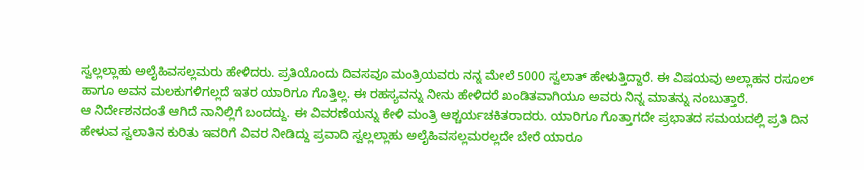ಸ್ವಲ್ಲಲ್ಲಾಹು ಅಲೈಹಿವಸಲ್ಲಮರು ಹೇಳಿದರು. ಪ್ರತಿಯೊಂದು ದಿವಸವೂ ಮಂತ್ರಿಯವರು ನನ್ನ ಮೇಲೆ 5000 ಸ್ವಲಾತ್ ಹೇಳುತ್ತಿದ್ದಾರೆ. ಈ ವಿಷಯವು ಅಲ್ಲಾಹನ ರಸೂಲ್ ಹಾಗೂ ಅವನ ಮಲಕುಗಳಿಗಲ್ಲದೆ ಇತರ ಯಾರಿಗೂ ಗೊತ್ತಿಲ್ಲ. ಈ ರಹಸ್ಯವನ್ನು ನೀನು ಹೇಳಿದರೆ ಖಂಡಿತವಾಗಿಯೂ ಅವರು ನಿನ್ನ ಮಾತನ್ನು ನಂಬುತ್ತಾರೆ.
ಆ ನಿರ್ದೇಶನದಂತೆ ಆಗಿದೆ ನಾನಿಲ್ಲಿಗೆ ಬಂದದ್ದು. ಈ ವಿವರಣೆಯನ್ನು ಕೇಳಿ ಮಂತ್ರಿ ಆಶ್ಚರ್ಯಚಕಿತರಾದರು. ಯಾರಿಗೂ ಗೊತ್ತಾಗದೇ ಪ್ರಭಾತದ ಸಮಯದಲ್ಲಿ ಪ್ರತಿ ದಿನ ಹೇಳುವ ಸ್ವಲಾತಿನ ಕುರಿತು ಇವರಿಗೆ ವಿವರ ನೀಡಿದ್ದು ಪ್ರವಾದಿ ಸ್ವಲ್ಲಲ್ಲಾಹು ಅಲೈಹಿವಸಲ್ಲಮರಲ್ಲದೇ ಬೇರೆ ಯಾರೂ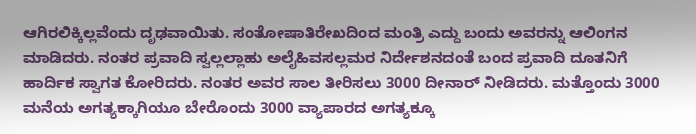ಆಗಿರಲಿಕ್ಕಿಲ್ಲವೆಂದು ದೃಢವಾಯಿತು. ಸಂತೋಷಾತಿರೇಖದಿಂದ ಮಂತ್ರಿ ಎದ್ದು ಬಂದು ಅವರನ್ನು ಆಲಿಂಗನ ಮಾಡಿದರು. ನಂತರ ಪ್ರವಾದಿ ಸ್ವಲ್ಲಲ್ಲಾಹು ಅಲೈಹಿವಸಲ್ಲಮರ ನಿರ್ದೇಶನದಂತೆ ಬಂದ ಪ್ರವಾದಿ ದೂತನಿಗೆ ಹಾರ್ದಿಕ ಸ್ವಾಗತ ಕೋರಿದರು. ನಂತರ ಅವರ ಸಾಲ ತೀರಿಸಲು 3000 ದೀನಾರ್ ನೀಡಿದರು. ಮತ್ತೊಂದು 3000 ಮನೆಯ ಅಗತ್ಯಕ್ಕಾಗಿಯೂ ಬೇರೊಂದು 3000 ವ್ಯಾಪಾರದ ಅಗತ್ಯಕ್ಕೂ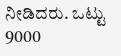ನೀಡಿದರು. ಒಟ್ಟು 9000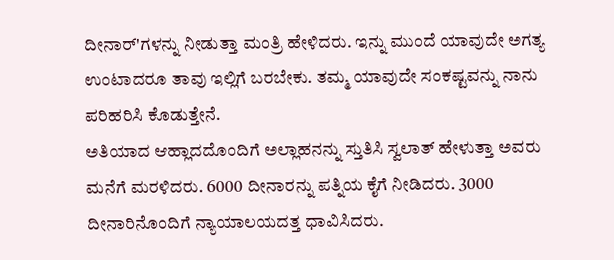ದೀನಾರ್'ಗಳನ್ನು ನೀಡುತ್ತಾ ಮಂತ್ರಿ ಹೇಳಿದರು. ಇನ್ನು ಮುಂದೆ ಯಾವುದೇ ಅಗತ್ಯ ಉಂಟಾದರೂ ತಾವು ಇಲ್ಲಿಗೆ ಬರಬೇಕು. ತಮ್ಮ ಯಾವುದೇ ಸಂಕಷ್ಟವನ್ನು ನಾನು ಪರಿಹರಿಸಿ ಕೊಡುತ್ತೇನೆ.
ಅತಿಯಾದ ಆಹ್ಲಾದದೊಂದಿಗೆ ಅಲ್ಲಾಹನನ್ನು ಸ್ತುತಿಸಿ ಸ್ವಲಾತ್ ಹೇಳುತ್ತಾ ಅವರು ಮನೆಗೆ ಮರಳಿದರು. 6000 ದೀನಾರನ್ನು ಪತ್ನಿಯ ಕೈಗೆ ನೀಡಿದರು. 3000 ದೀನಾರಿನೊಂದಿಗೆ ನ್ಯಾಯಾಲಯದತ್ತ ಧಾವಿಸಿದರು.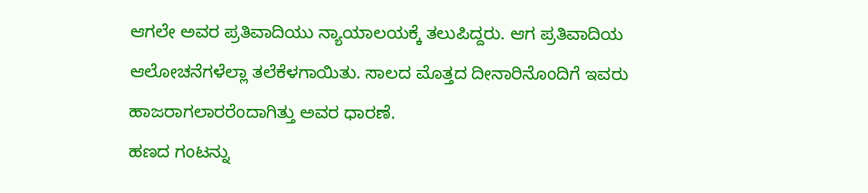ಆಗಲೇ ಅವರ ಪ್ರತಿವಾದಿಯು ನ್ಯಾಯಾಲಯಕ್ಕೆ ತಲುಪಿದ್ದರು. ಆಗ ಪ್ರತಿವಾದಿಯ ಆಲೋಚನೆಗಳೆಲ್ಲಾ ತಲೆಕೆಳಗಾಯಿತು. ಸಾಲದ ಮೊತ್ತದ ದೀನಾರಿನೊಂದಿಗೆ ಇವರು ಹಾಜರಾಗಲಾರರೆಂದಾಗಿತ್ತು ಅವರ ಧಾರಣೆ.
ಹಣದ ಗಂಟನ್ನು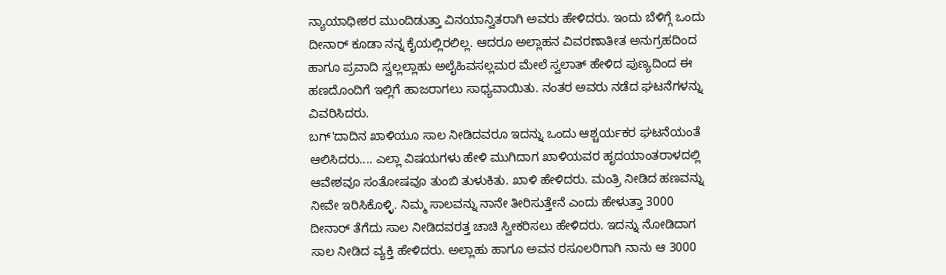ನ್ಯಾಯಾಧೀಶರ ಮುಂದಿಡುತ್ತಾ ವಿನಯಾನ್ವಿತರಾಗಿ ಅವರು ಹೇಳಿದರು. ಇಂದು ಬೆಳಿಗ್ಗೆ ಒಂದು ದೀನಾರ್ ಕೂಡಾ ನನ್ನ ಕೈಯಲ್ಲಿರಲಿಲ್ಲ. ಆದರೂ ಅಲ್ಲಾಹನ ವಿವರಣಾತೀತ ಅನುಗ್ರಹದಿಂದ ಹಾಗೂ ಪ್ರವಾದಿ ಸ್ವಲ್ಲಲ್ಲಾಹು ಅಲೈಹಿವಸಲ್ಲಮರ ಮೇಲೆ ಸ್ವಲಾತ್ ಹೇಳಿದ ಪುಣ್ಯದಿಂದ ಈ ಹಣದೊಂದಿಗೆ ಇಲ್ಲಿಗೆ ಹಾಜರಾಗಲು ಸಾಧ್ಯವಾಯಿತು. ನಂತರ ಅವರು ನಡೆದ ಘಟನೆಗಳನ್ನು ವಿವರಿಸಿದರು.
ಬಗ್'ದಾದಿನ ಖಾಳಿಯೂ ಸಾಲ ನೀಡಿದವರೂ ಇದನ್ನು ಒಂದು ಆಶ್ಚರ್ಯಕರ ಘಟನೆಯಂತೆ ಆಲಿಸಿದರು.... ಎಲ್ಲಾ ವಿಷಯಗಳು ಹೇಳಿ ಮುಗಿದಾಗ ಖಾಳಿಯವರ ಹೃದಯಾಂತರಾಳದಲ್ಲಿ ಆವೇಶವೂ ಸಂತೋಷವೂ ತುಂಬಿ ತುಳುಕಿತು. ಖಾಳಿ ಹೇಳಿದರು. ಮಂತ್ರಿ ನೀಡಿದ ಹಣವನ್ನು ನೀವೇ ಇರಿಸಿಕೊಳ್ಳಿ. ನಿಮ್ಮ ಸಾಲವನ್ನು ನಾನೇ ತೀರಿಸುತ್ತೇನೆ ಎಂದು ಹೇಳುತ್ತಾ 3000 ದೀನಾರ್ ತೆಗೆದು ಸಾಲ ನೀಡಿದವರತ್ತ ಚಾಚಿ ಸ್ವೀಕರಿಸಲು ಹೇಳಿದರು. ಇದನ್ನು ನೋಡಿದಾಗ ಸಾಲ ನೀಡಿದ ವ್ಯಕ್ತಿ ಹೇಳಿದರು. ಅಲ್ಲಾಹು ಹಾಗೂ ಅವನ ರಸೂಲರಿಗಾಗಿ ನಾನು ಆ 3000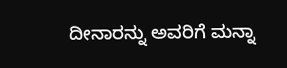ದೀನಾರನ್ನು ಅವರಿಗೆ ಮನ್ನಾ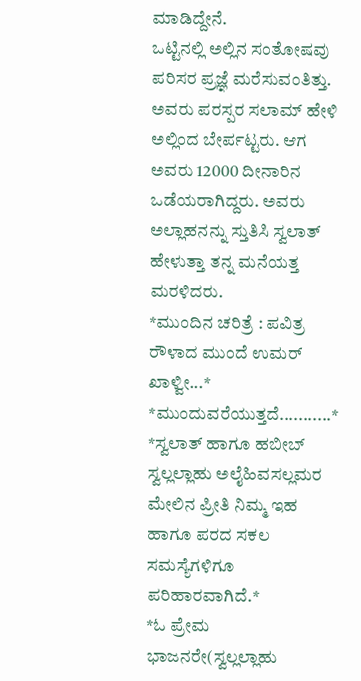ಮಾಡಿದ್ದೇನೆ.
ಒಟ್ಟಿನಲ್ಲಿ ಅಲ್ಲಿನ ಸಂತೋಷವು ಪರಿಸರ ಪ್ರಜ್ಞೆ ಮರೆಸುವಂತಿತ್ತು. ಅವರು ಪರಸ್ಪರ ಸಲಾಮ್ ಹೇಳಿ ಅಲ್ಲಿಂದ ಬೇರ್ಪಟ್ಟರು. ಆಗ ಅವರು 12000 ದೀನಾರಿನ ಒಡೆಯರಾಗಿದ್ದರು. ಅವರು ಅಲ್ಲಾಹನನ್ನು ಸ್ತುತಿಸಿ ಸ್ವಲಾತ್ ಹೇಳುತ್ತಾ ತನ್ನ ಮನೆಯತ್ತ ಮರಳಿದರು.
*ಮುಂದಿನ ಚರಿತ್ರೆ : ಪವಿತ್ರ ರೌಳಾದ ಮುಂದೆ ಉಮರ್ ಖಾಳ್ವೀ...*
*ಮುಂದುವರೆಯುತ್ತದೆ...........*
*ಸ್ವಲಾತ್ ಹಾಗೂ ಹಬೀಬ್ ಸ್ವಲ್ಲಲ್ಲಾಹು ಅಲೈಹಿವಸಲ್ಲಮರ ಮೇಲಿನ ಪ್ರೀತಿ ನಿಮ್ಮ ಇಹ ಹಾಗೂ ಪರದ ಸಕಲ ಸಮಸ್ಯೆಗಳಿಗೂ ಪರಿಹಾರವಾಗಿದೆ.*
*ಓ ಪ್ರೇಮ ಭಾಜನರೇ(ಸ್ವಲ್ಲಲ್ಲಾಹು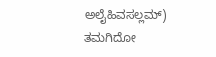ಅಲೈಹಿವಸಲ್ಲಮ್) ತಮಗಿದೋ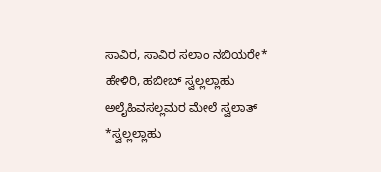ಸಾವಿರ, ಸಾವಿರ ಸಲಾಂ ನಬಿಯರೇ*
ಹೇಳಿರಿ, ಹಬೀಬ್ ಸ್ವಲ್ಲಲ್ಲಾಹು ಅಲೈಹಿವಸಲ್ಲಮರ ಮೇಲೆ ಸ್ವಲಾತ್
*ಸ್ವಲ್ಲಲ್ಲಾಹು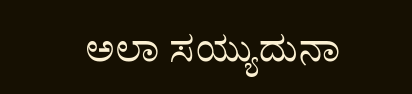ಅಲಾ ಸಯ್ಯುದುನಾ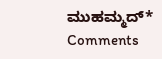ಮುಹಮ್ಮದ್*
Comments